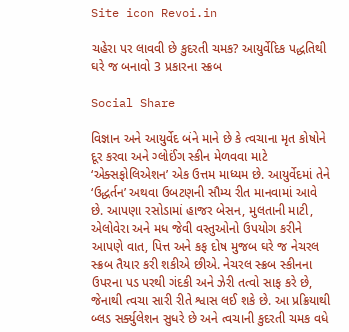Site icon Revoi.in

ચહેરા પર લાવવી છે કુદરતી ચમક? આયુર્વેદિક પદ્ધતિથી ઘરે જ બનાવો 3 પ્રકારના સ્ક્રબ

Social Share

વિજ્ઞાન અને આયુર્વેદ બંને માને છે કે ત્વચાના મૃત કોષોને દૂર કરવા અને ગ્લોઈંગ સ્કીન મેળવવા માટે ‘એક્સફોલિએશન’ એક ઉત્તમ માધ્યમ છે. આયુર્વેદમાં તેને ‘ઉદ્ધર્તન’ અથવા ઉબટણની સૌમ્ય રીત માનવામાં આવે છે. આપણા રસોડામાં હાજર બેસન, મુલતાની માટી, એલોવેરા અને મધ જેવી વસ્તુઓનો ઉપયોગ કરીને આપણે વાત, પિત્ત અને કફ દોષ મુજબ ઘરે જ નેચરલ સ્ક્રબ તૈયાર કરી શકીએ છીએ. નેચરલ સ્ક્રબ સ્કીનના ઉપરના પડ પરથી ગંદકી અને ઝેરી તત્વો સાફ કરે છે, જેનાથી ત્વચા સારી રીતે શ્વાસ લઈ શકે છે. આ પ્રક્રિયાથી બ્લડ સર્ક્યુલેશન સુધરે છે અને ત્વચાની કુદરતી ચમક વધે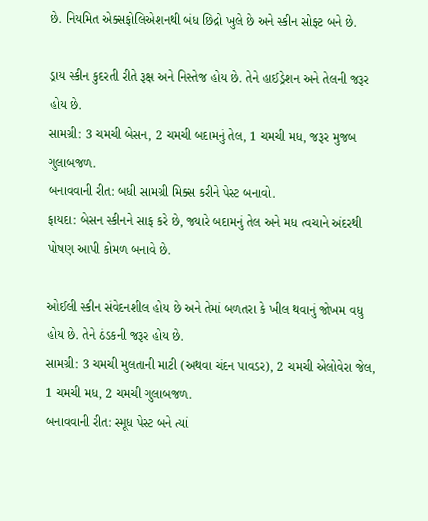છે. નિયમિત એક્સફોલિએશનથી બંધ છિદ્રો ખુલે છે અને સ્કીન સોફ્ટ બને છે.

ડ્રાય સ્કીન કુદરતી રીતે રૂક્ષ અને નિસ્તેજ હોય છે. તેને હાઈડ્રેશન અને તેલની જરૂર હોય છે.
સામગ્રી: 3 ચમચી બેસન, 2 ચમચી બદામનું તેલ, 1 ચમચી મધ, જરૂર મુજબ ગુલાબજળ.
બનાવવાની રીત: બધી સામગ્રી મિક્સ કરીને પેસ્ટ બનાવો.
ફાયદા: બેસન સ્કીનને સાફ કરે છે, જ્યારે બદામનું તેલ અને મધ ત્વચાને અંદરથી પોષણ આપી કોમળ બનાવે છે.

ઓઈલી સ્કીન સંવેદનશીલ હોય છે અને તેમાં બળતરા કે ખીલ થવાનું જોખમ વધુ હોય છે. તેને ઠંડકની જરૂર હોય છે.
સામગ્રી: 3 ચમચી મુલતાની માટી (અથવા ચંદન પાવડર), 2 ચમચી એલોવેરા જેલ, 1 ચમચી મધ, 2 ચમચી ગુલાબજળ.
બનાવવાની રીત: સ્મૂધ પેસ્ટ બને ત્યાં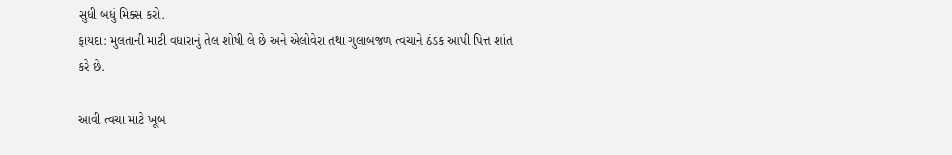સુધી બધું મિક્સ કરો.
ફાયદા: મુલતાની માટી વધારાનું તેલ શોષી લે છે અને એલોવેરા તથા ગુલાબજળ ત્વચાને ઠંડક આપી પિત્ત શાંત કરે છે.

આવી ત્વચા માટે ખૂબ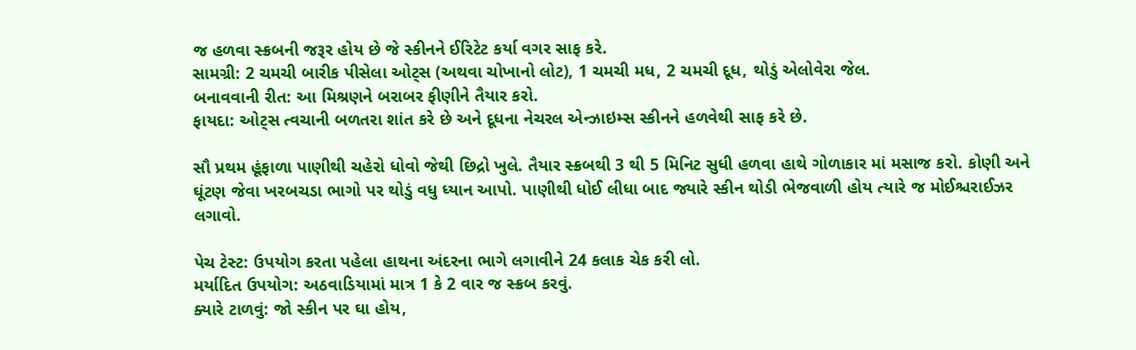જ હળવા સ્ક્રબની જરૂર હોય છે જે સ્કીનને ઈરિટેટ કર્યા વગર સાફ કરે.
સામગ્રી: 2 ચમચી બારીક પીસેલા ઓટ્સ (અથવા ચોખાનો લોટ), 1 ચમચી મધ, 2 ચમચી દૂધ, થોડું એલોવેરા જેલ.
બનાવવાની રીત: આ મિશ્રણને બરાબર ફીણીને તૈયાર કરો.
ફાયદા: ઓટ્સ ત્વચાની બળતરા શાંત કરે છે અને દૂધના નેચરલ એન્ઝાઇમ્સ સ્કીનને હળવેથી સાફ કરે છે.

સૌ પ્રથમ હૂંફાળા પાણીથી ચહેરો ધોવો જેથી છિદ્રો ખુલે. તૈયાર સ્ક્રબથી 3 થી 5 મિનિટ સુધી હળવા હાથે ગોળાકાર માં મસાજ કરો. કોણી અને ઘૂંટણ જેવા ખરબચડા ભાગો પર થોડું વધુ ધ્યાન આપો. પાણીથી ધોઈ લીધા બાદ જ્યારે સ્કીન થોડી ભેજવાળી હોય ત્યારે જ મોઈશ્ચરાઈઝર લગાવો.

પેચ ટેસ્ટ: ઉપયોગ કરતા પહેલા હાથના અંદરના ભાગે લગાવીને 24 કલાક ચેક કરી લો.
મર્યાદિત ઉપયોગ: અઠવાડિયામાં માત્ર 1 કે 2 વાર જ સ્ક્રબ કરવું.
ક્યારે ટાળવું: જો સ્કીન પર ઘા હોય,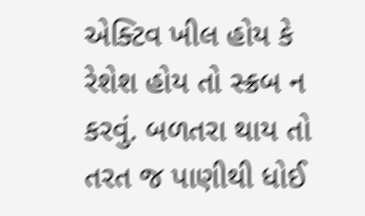એક્ટિવ ખીલ હોય કે રેશેશ હોય તો સ્ક્રબ ન કરવું. બળતરા થાય તો તરત જ પાણીથી ધોઈ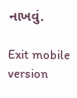નાખવું.

Exit mobile version